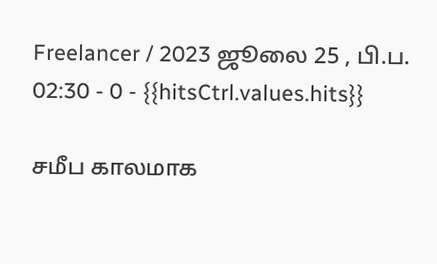Freelancer / 2023 ஜூலை 25 , பி.ப. 02:30 - 0 - {{hitsCtrl.values.hits}}

சமீப காலமாக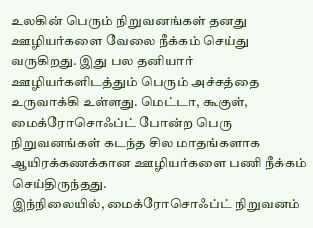உலகின் பெரும் நிறுவனங்கள் தனது ஊழியர்களை வேலை நீக்கம் செய்து வருகிறது. இது பல தனியார் ஊழியர்களிடத்தும் பெரும் அச்சத்தை உருவாக்கி உள்ளது. மெட்டா, கூகுள், மைக்ரோசொஃப்ட் போன்ற பெரு நிறுவனங்கள் கடந்த சில மாதங்களாக ஆயிரக்கணக்கான ஊழியர்களை பணி நீக்கம் செய்திருந்தது.
இந்நிலையில், மைக்ரோசொஃப்ட் நிறுவனம்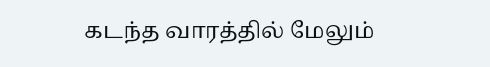கடந்த வாரத்தில் மேலும்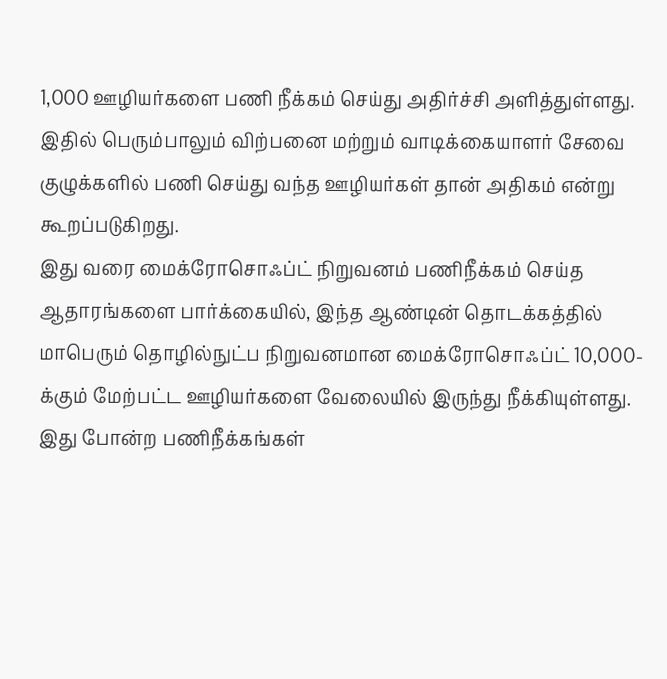1,000 ஊழியர்களை பணி நீக்கம் செய்து அதிர்ச்சி அளித்துள்ளது. இதில் பெரும்பாலும் விற்பனை மற்றும் வாடிக்கையாளர் சேவை குழுக்களில் பணி செய்து வந்த ஊழியர்கள் தான் அதிகம் என்று கூறப்படுகிறது.
இது வரை மைக்ரோசொஃப்ட் நிறுவனம் பணிநீக்கம் செய்த ஆதாரங்களை பார்க்கையில், இந்த ஆண்டின் தொடக்கத்தில் மாபெரும் தொழில்நுட்ப நிறுவனமான மைக்ரோசொஃப்ட் 10,000-க்கும் மேற்பட்ட ஊழியர்களை வேலையில் இருந்து நீக்கியுள்ளது. இது போன்ற பணிநீக்கங்கள்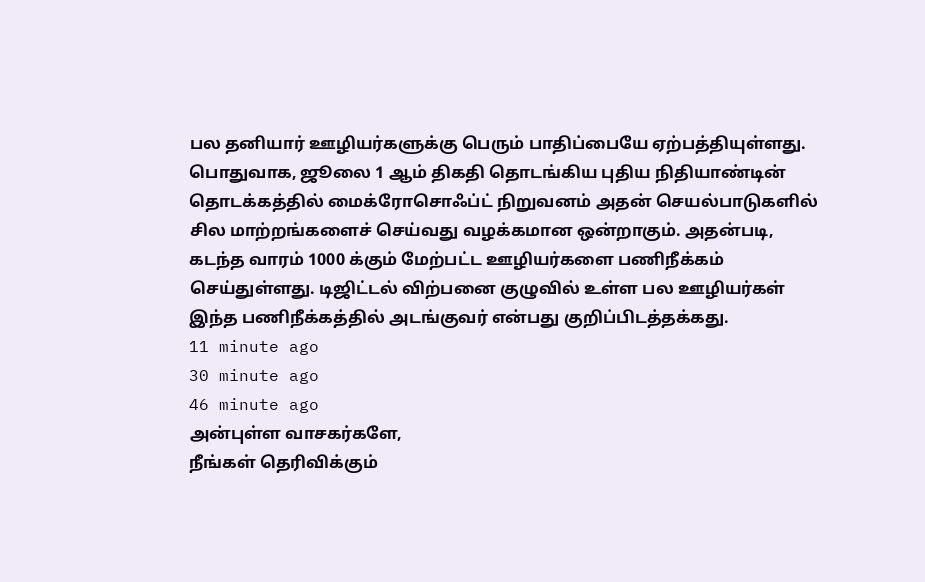பல தனியார் ஊழியர்களுக்கு பெரும் பாதிப்பையே ஏற்பத்தியுள்ளது.
பொதுவாக, ஜூலை 1 ஆம் திகதி தொடங்கிய புதிய நிதியாண்டின் தொடக்கத்தில் மைக்ரோசொஃப்ட் நிறுவனம் அதன் செயல்பாடுகளில் சில மாற்றங்களைச் செய்வது வழக்கமான ஒன்றாகும். அதன்படி, கடந்த வாரம் 1000 க்கும் மேற்பட்ட ஊழியர்களை பணிநீக்கம் செய்துள்ளது. டிஜிட்டல் விற்பனை குழுவில் உள்ள பல ஊழியர்கள் இந்த பணிநீக்கத்தில் அடங்குவர் என்பது குறிப்பிடத்தக்கது.
11 minute ago
30 minute ago
46 minute ago
அன்புள்ள வாசகர்களே,
நீங்கள் தெரிவிக்கும்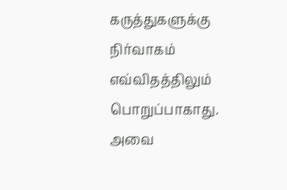கருத்துகளுக்கு நிர்வாகம் எவ்விதத்திலும் பொறுப்பாகாது. அவை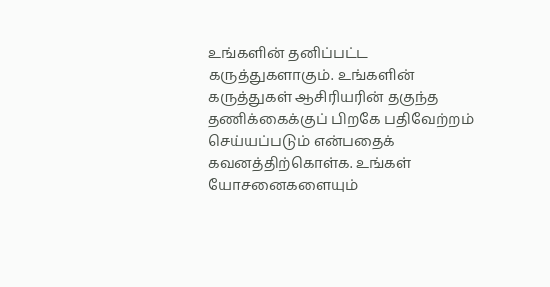உங்களின் தனிப்பட்ட கருத்துகளாகும். உங்களின் கருத்துகள் ஆசிரியரின் தகுந்த தணிக்கைக்குப் பிறகே பதிவேற்றம் செய்யப்படும் என்பதைக் கவனத்திற்கொள்க. உங்கள் யோசனைகளையும்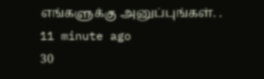எங்களுக்கு அனுப்புங்கள். .
11 minute ago
30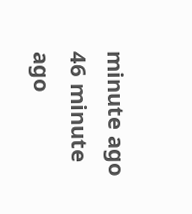minute ago
46 minute ago